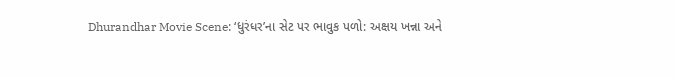Dhurandhar Movie Scene: ‘ધુરંધર’ના સેટ પર ભાવુક પળો: અક્ષય ખન્ના અને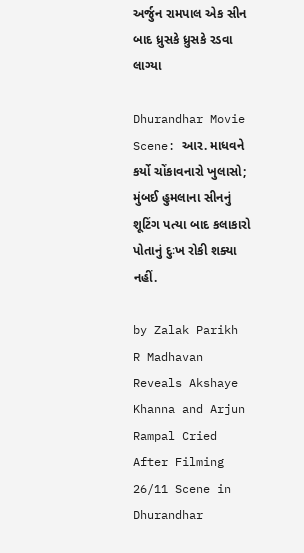અર્જુન રામપાલ એક સીન બાદ ધ્રુસકે ધ્રુસકે રડવા લાગ્યા

Dhurandhar Movie Scene: આર. માધવને કર્યો ચોંકાવનારો ખુલાસો; મુંબઈ હુમલાના સીનનું શૂટિંગ પત્યા બાદ કલાકારો પોતાનું દુઃખ રોકી શક્યા નહીં.

by Zalak Parikh
R Madhavan Reveals Akshaye Khanna and Arjun Rampal Cried After Filming 26/11 Scene in Dhurandhar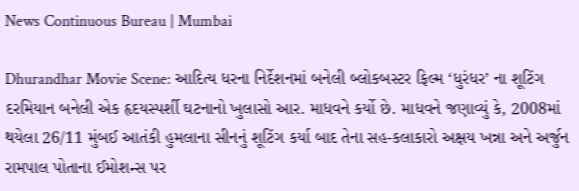News Continuous Bureau | Mumbai

Dhurandhar Movie Scene: આદિત્ય ધરના નિર્દેશનમાં બનેલી બ્લોકબસ્ટર ફિલ્મ ‘ધુરંધર’ ના શૂટિંગ દરમિયાન બનેલી એક હૃદયસ્પર્શી ઘટનાનો ખુલાસો આર. માધવને કર્યો છે. માધવને જણાવ્યું કે, 2008માં થયેલા 26/11 મુંબઈ આતંકી હુમલાના સીનનું શૂટિંગ કર્યા બાદ તેના સહ-કલાકારો અક્ષય ખન્ના અને અર્જુન રામપાલ પોતાના ઈમોશન્સ પર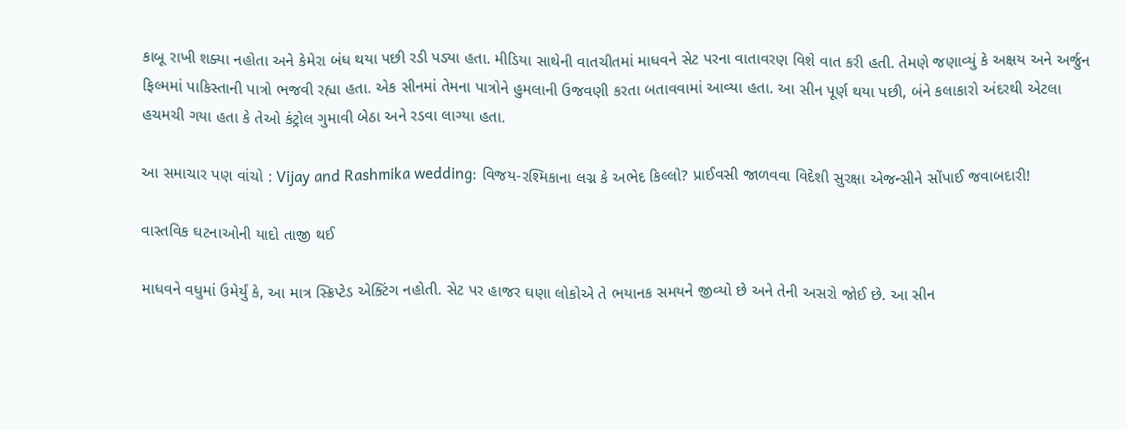કાબૂ રાખી શક્યા નહોતા અને કેમેરા બંધ થયા પછી રડી પડ્યા હતા. મીડિયા સાથેની વાતચીતમાં માધવને સેટ પરના વાતાવરણ વિશે વાત કરી હતી. તેમણે જણાવ્યું કે અક્ષય અને અર્જુન ફિલ્મમાં પાકિસ્તાની પાત્રો ભજવી રહ્યા હતા. એક સીનમાં તેમના પાત્રોને હુમલાની ઉજવણી કરતા બતાવવામાં આવ્યા હતા. આ સીન પૂર્ણ થયા પછી, બંને કલાકારો અંદરથી એટલા હચમચી ગયા હતા કે તેઓ કંટ્રોલ ગુમાવી બેઠા અને રડવા લાગ્યા હતા.

આ સમાચાર પણ વાંચો : Vijay and Rashmika wedding: વિજય-રશ્મિકાના લગ્ન કે અભેદ કિલ્લો? પ્રાઈવસી જાળવવા વિદેશી સુરક્ષા એજન્સીને સોંપાઈ જવાબદારી!

વાસ્તવિક ઘટનાઓની યાદો તાજી થઈ

માધવને વધુમાં ઉમેર્યું કે, આ માત્ર સ્ક્રિપ્ટેડ એક્ટિંગ નહોતી. સેટ પર હાજર ઘણા લોકોએ તે ભયાનક સમયને જીવ્યો છે અને તેની અસરો જોઈ છે. આ સીન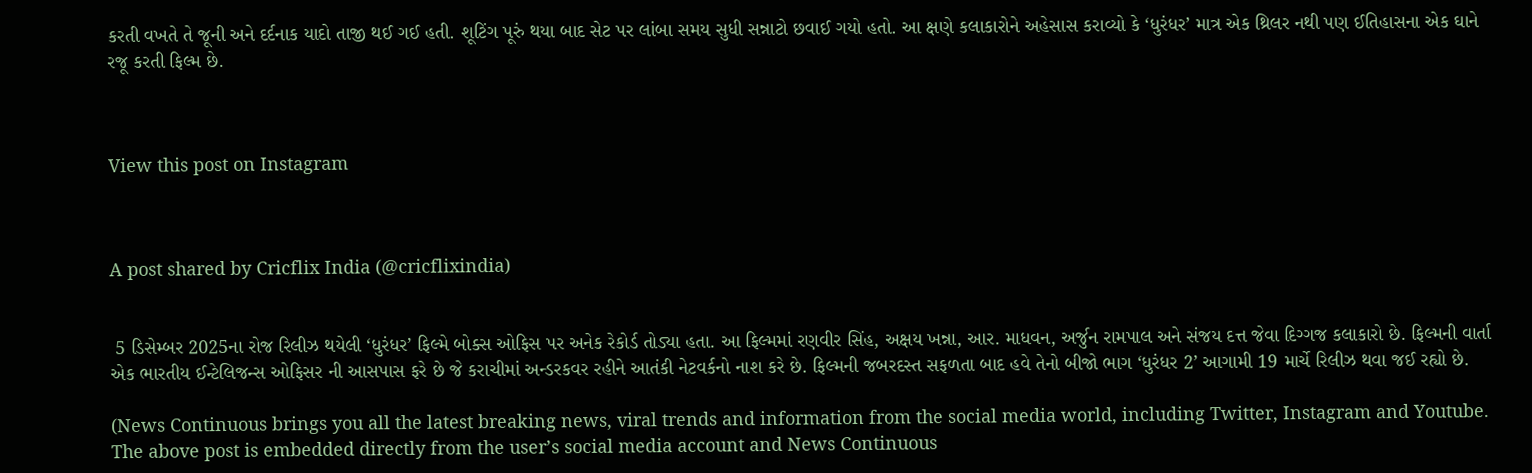કરતી વખતે તે જૂની અને દર્દનાક યાદો તાજી થઈ ગઈ હતી. શૂટિંગ પૂરું થયા બાદ સેટ પર લાંબા સમય સુધી સન્નાટો છવાઈ ગયો હતો. આ ક્ષણે કલાકારોને અહેસાસ કરાવ્યો કે ‘ધુરંધર’ માત્ર એક થ્રિલર નથી પણ ઈતિહાસના એક ઘાને રજૂ કરતી ફિલ્મ છે.



View this post on Instagram



A post shared by Cricflix India (@cricflixindia)


 5 ડિસેમ્બર 2025ના રોજ રિલીઝ થયેલી ‘ધુરંધર’ ફિલ્મે બોક્સ ઓફિસ પર અનેક રેકોર્ડ તોડ્યા હતા. આ ફિલ્મમાં રણવીર સિંહ, અક્ષય ખન્ના, આર. માધવન, અર્જુન રામપાલ અને સંજય દત્ત જેવા દિગ્ગજ કલાકારો છે. ફિલ્મની વાર્તા એક ભારતીય ઈન્ટેલિજન્સ ઓફિસર ની આસપાસ ફરે છે જે કરાચીમાં અન્ડરકવર રહીને આતંકી નેટવર્કનો નાશ કરે છે. ફિલ્મની જબરદસ્ત સફળતા બાદ હવે તેનો બીજો ભાગ ‘ધુરંધર 2’ આગામી 19 માર્ચે રિલીઝ થવા જઈ રહ્યો છે.

(News Continuous brings you all the latest breaking news, viral trends and information from the social media world, including Twitter, Instagram and Youtube. The above post is embedded directly from the user’s social media account and News Continuous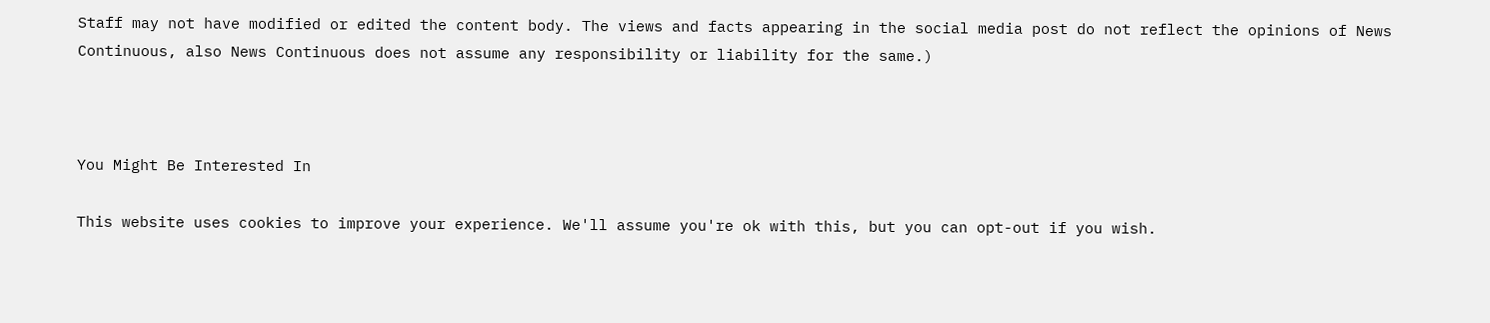Staff may not have modified or edited the content body. The views and facts appearing in the social media post do not reflect the opinions of News Continuous, also News Continuous does not assume any responsibility or liability for the same.)



You Might Be Interested In

This website uses cookies to improve your experience. We'll assume you're ok with this, but you can opt-out if you wish.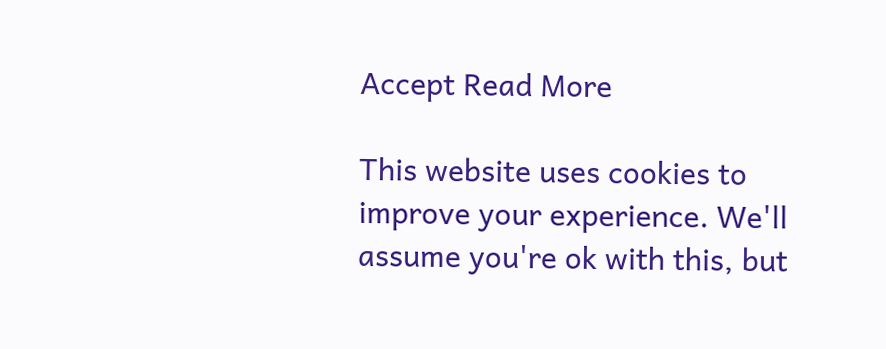Accept Read More

This website uses cookies to improve your experience. We'll assume you're ok with this, but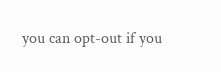you can opt-out if you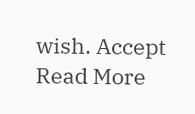wish. Accept Read More